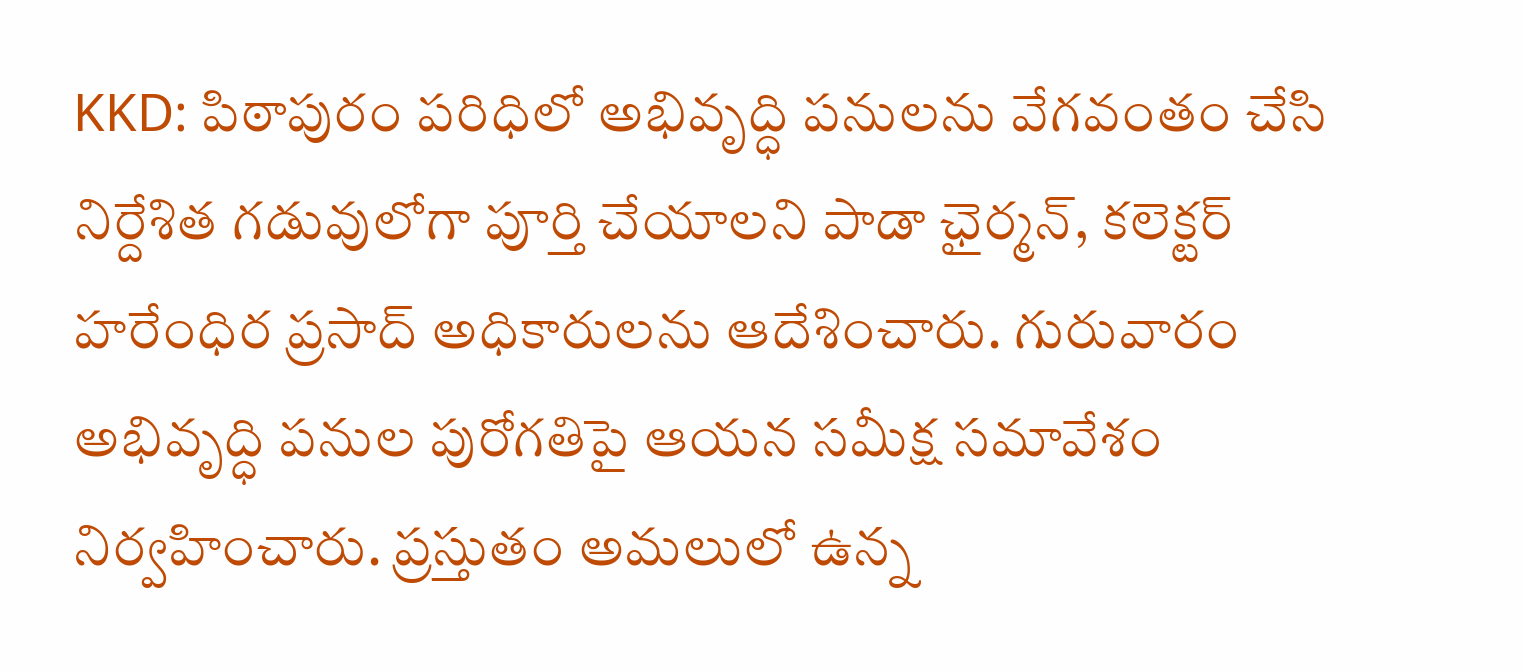KKD: పిఠాపురం పరిధిలో అభివృద్ధి పనులను వేగవంతం చేసి నిర్దేశిత గడువులోగా పూర్తి చేయాలని పాడా ఛైర్మన్, కలెక్టర్ హరేంధిర ప్రసాద్ అధికారులను ఆదేశించారు. గురువారం అభివృద్ధి పనుల పురోగతిపై ఆయన సమీక్ష సమావేశం నిర్వహించారు. ప్రస్తుతం అమలులో ఉన్న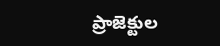ప్రాజెక్టుల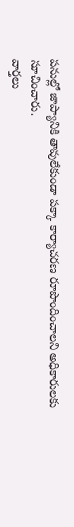పనుల్లో జాప్యానికి తావులేకుండా పక్కా కార్యాచరణ రూపొందించాలని అధికారులకు సూచించారు.
వార్తలు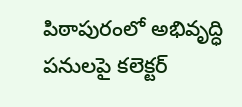పిఠాపురంలో అభివృద్ధి పనులపై కలెక్టర్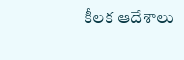కీలక ఆదేశాలు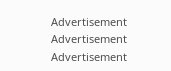Advertisement
Advertisement
Advertisement